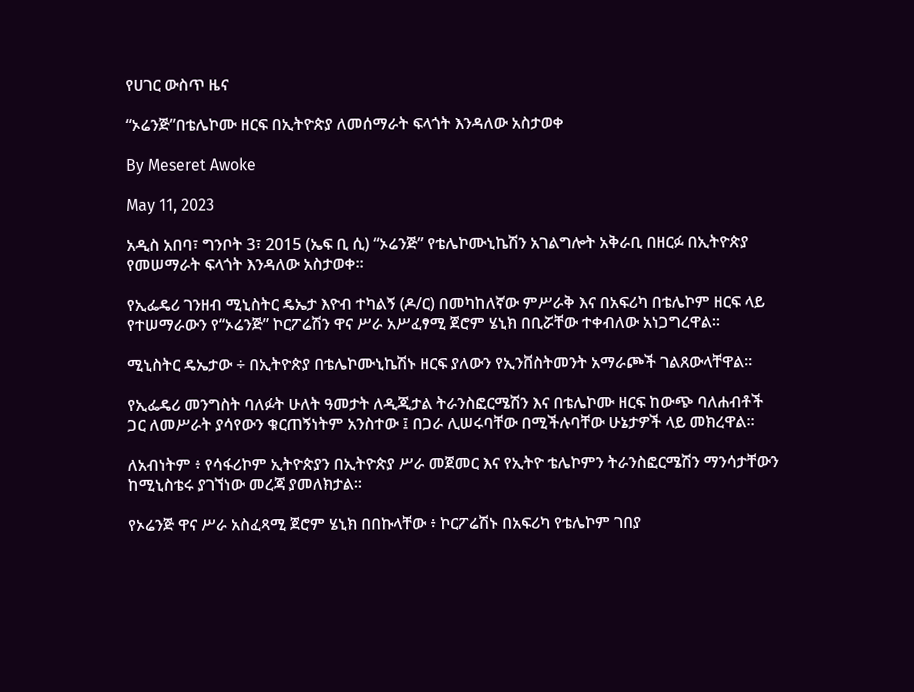የሀገር ውስጥ ዜና

“ኦሬንጅ”በቴሌኮሙ ዘርፍ በኢትዮጵያ ለመሰማራት ፍላጎት እንዳለው አስታወቀ

By Meseret Awoke

May 11, 2023

አዲስ አበባ፣ ግንቦት 3፣ 2015 (ኤፍ ቢ ሲ) “ኦሬንጅ” የቴሌኮሙኒኬሽን አገልግሎት አቅራቢ በዘርፉ በኢትዮጵያ የመሠማራት ፍላጎት እንዳለው አስታወቀ፡፡

የኢፌዴሪ ገንዘብ ሚኒስትር ዴኤታ እዮብ ተካልኝ (ዶ/ር) በመካከለኛው ምሥራቅ እና በአፍሪካ በቴሌኮም ዘርፍ ላይ የተሠማራውን የ“ኦሬንጅ” ኮርፖሬሽን ዋና ሥራ አሥፈፃሚ ጀሮም ሄኒክ በቢሯቸው ተቀብለው አነጋግረዋል፡፡

ሚኒስትር ዴኤታው ÷ በኢትዮጵያ በቴሌኮሙኒኬሽኑ ዘርፍ ያለውን የኢንቨስትመንት አማራጮች ገልጸውላቸዋል፡፡

የኢፌዴሪ መንግስት ባለፉት ሁለት ዓመታት ለዲጂታል ትራንስፎርሜሽን እና በቴሌኮሙ ዘርፍ ከውጭ ባለሐብቶች ጋር ለመሥራት ያሳየውን ቁርጠኝነትም አንስተው ፤ በጋራ ሊሠሩባቸው በሚችሉባቸው ሁኔታዎች ላይ መክረዋል፡፡

ለአብነትም ፥ የሳፋሪኮም ኢትዮጵያን በኢትዮጵያ ሥራ መጀመር እና የኢትዮ ቴሌኮምን ትራንስፎርሜሽን ማንሳታቸውን ከሚኒስቴሩ ያገኘነው መረጃ ያመለክታል፡፡

የኦሬንጅ ዋና ሥራ አስፈጻሚ ጀሮም ሄኒክ በበኩላቸው ፥ ኮርፖሬሽኑ በአፍሪካ የቴሌኮም ገበያ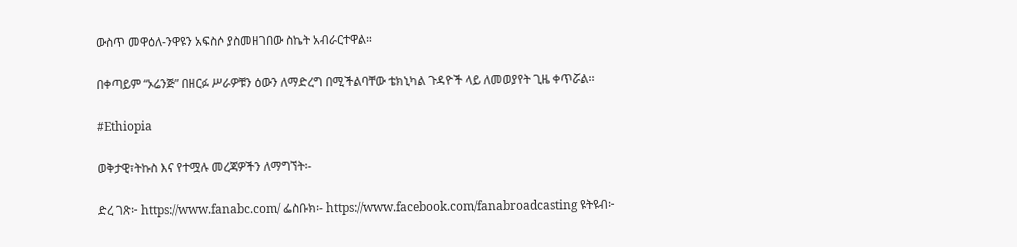ውስጥ መዋዕለ-ንዋዩን አፍስሶ ያስመዘገበው ስኬት አብራርተዋል።

በቀጣይም “ኦሬንጅ” በዘርፉ ሥራዎቹን ዕውን ለማድረግ በሚችልባቸው ቴክኒካል ጉዳዮች ላይ ለመወያየት ጊዜ ቀጥሯል፡፡

#Ethiopia

ወቅታዊ፣ትኩስ እና የተሟሉ መረጃዎችን ለማግኘት፡-

ድረ ገጽ፦ https://www.fanabc.com/ ፌስቡክ፡- https://www.facebook.com/fanabroadcasting ዩትዩብ፦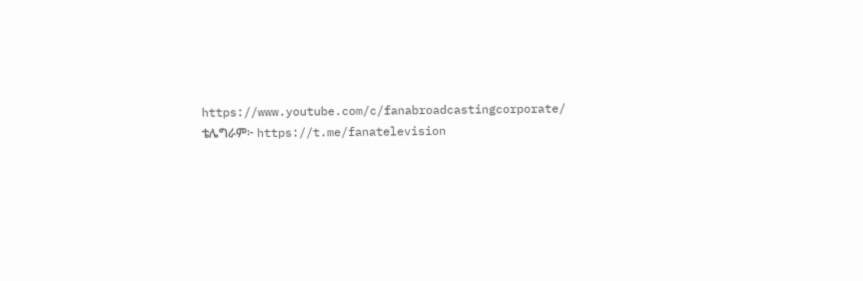https://www.youtube.com/c/fanabroadcastingcorporate/ ቴሌግራም፦ https://t.me/fanatelevision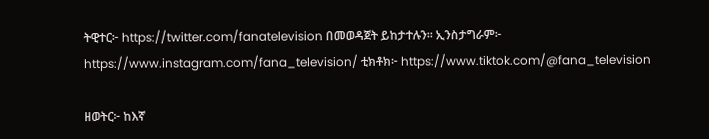ትዊተር፦ https://twitter.com/fanatelevision በመወዳጀት ይከታተሉን፡፡ ኢንስታግራም፦ https://www.instagram.com/fana_television/ ቲክቶክ፦ https://www.tiktok.com/@fana_television

ዘወትር፦ ከእኛ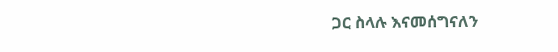ጋር ስላሉ እናመሰግናለን